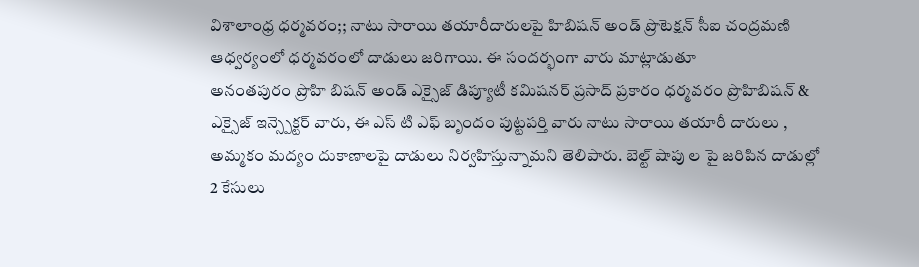విశాలాంధ్ర ధర్మవరం;; నాటు సారాయి తయారీదారులపై హిబిషన్ అండ్ ప్రొటెక్షన్ సీఐ చంద్రమణి ఆధ్వర్యంలో ధర్మవరంలో దాడులు జరిగాయి. ఈ సందర్భంగా వారు మాట్లాడుతూ
అనంతపురం ప్రొహి బిషన్ అండ్ ఎక్సైజ్ డిప్యూటీ కమిషనర్ ప్రసాద్ ప్రకారం ధర్మవరం ప్రొహిబిషన్ & ఎక్సైజ్ ఇన్స్పెక్టర్ వారు, ఈ ఎస్ టి ఎఫ్ బృందం పుట్టపర్తి వారు నాటు సారాయి తయారీ దారులు , అమ్మకం మద్యం దుకాణాలపై దాడులు నిర్వహిస్తున్నామని తెలిపారు. బెల్ట్ షాపు ల పై జరిపిన దాడుల్లో 2 కేసులు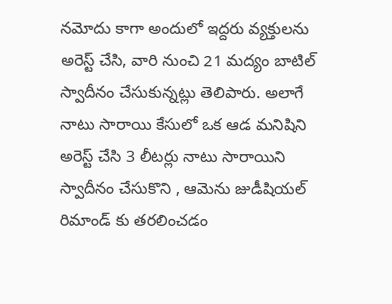నమోదు కాగా అందులో ఇద్దరు వ్యక్తులను అరెస్ట్ చేసి, వారి నుంచి 21 మద్యం బాటిల్ స్వాదీనం చేసుకున్నట్లు తెలిపారు. అలాగే నాటు సారాయి కేసులో ఒక ఆడ మనిషిని అరెస్ట్ చేసి 3 లీటర్లు నాటు సారాయిని స్వాదీనం చేసుకొని , ఆమెను జుడీషియల్ రిమాండ్ కు తరలించడం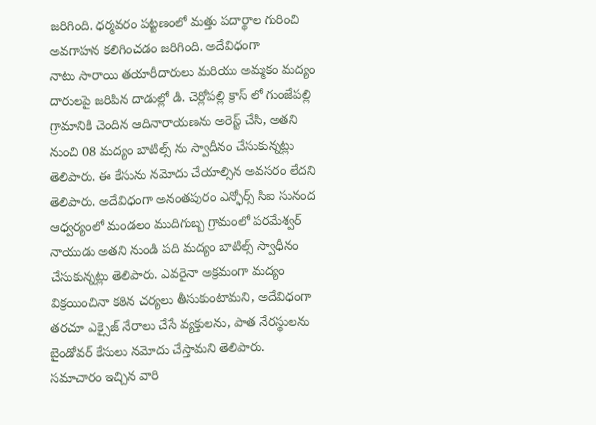జరిగింది. ధర్మవరం పట్టణంలో మత్తు పదార్థాల గురించి అవగాహన కలిగించడం జరిగింది. అదేవిధంగా
నాటు సారాయి తయారీదారులు మరియు అమ్మకం మద్యం దారులపై జరిపిన దాడుల్లో డి. చెర్లోపల్లి క్రాస్ లో గుంజేపల్లి గ్రామానికి చెందిన ఆదినారాయణను అరెస్ట్ చేసి, అతని నుంచి 08 మద్యం బాటిల్స్ ను స్వాదీనం చేసుకున్నట్లు తెలిపారు. ఈ కేసును నమోదు చేయాల్సిన అవసరం లేదని తెలిపారు. అదేవిధంగా అనంతపురం ఎన్ఫోర్స్ సిఐ సునంద ఆధ్వర్యంలో మండలం ముదిగుబ్బ గ్రామంలో పరమేశ్వర్ నాయుడు అతని నుండి పది మద్యం బాటిల్స్ స్వాధీనం చేసుకున్నట్లు తెలిపారు. ఎవరైనా అక్రమంగా మద్యం విక్రయించినా కఠిన చర్యలు తీసుకుంటామని, అదేవిధంగా తరచూ ఎక్సైజ్ నేరాలు చేసే వ్యక్తులను, పాత నేరస్థులను బైండోవర్ కేసులు నమోదు చేస్తామని తెలిపారు. సమాచారం ఇచ్చిన వారి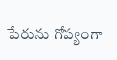పేరును గోప్యంగా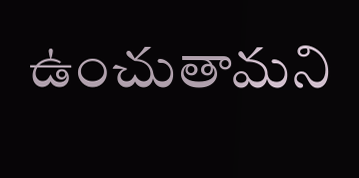ఉంచుతామని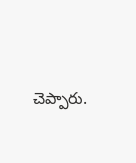చెప్పారు.